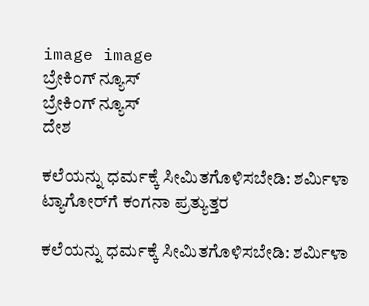image image
ಬ್ರೇಕಿಂಗ್ ನ್ಯೂಸ್
ಬ್ರೇಕಿಂಗ್ ನ್ಯೂಸ್
ದೇಶ

ಕಲೆಯನ್ನು ಧರ್ಮಕ್ಕೆ ಸೀಮಿತಗೊಳಿಸಬೇಡಿ: ಶರ್ಮಿಳಾ ಟ್ಯಾಗೋರ್‌ಗೆ ಕಂಗನಾ ಪ್ರತ್ಯುತ್ತರ

ಕಲೆಯನ್ನು ಧರ್ಮಕ್ಕೆ ಸೀಮಿತಗೊಳಿಸಬೇಡಿ: ಶರ್ಮಿಳಾ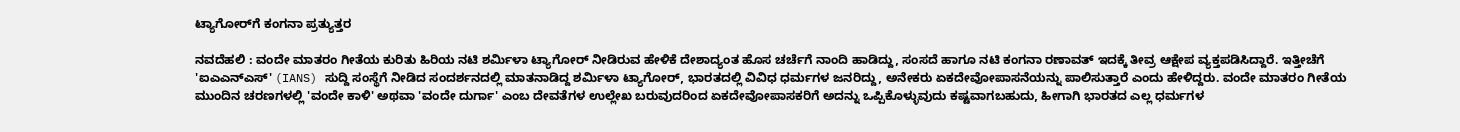ಟ್ಯಾಗೋರ್‌ಗೆ ಕಂಗನಾ ಪ್ರತ್ಯುತ್ತರ

ನವದೆಹಲಿ : ವಂದೇ ಮಾತರಂ ಗೀತೆಯ ಕುರಿತು ಹಿರಿಯ ನಟಿ ಶರ್ಮಿಳಾ ಟ್ಯಾಗೋರ್ ನೀಡಿರುವ ಹೇಳಿಕೆ ದೇಶಾದ್ಯಂತ ಹೊಸ ಚರ್ಚೆಗೆ ನಾಂದಿ ಹಾಡಿದ್ದು, ಸಂಸದೆ ಹಾಗೂ ನಟಿ ಕಂಗನಾ ರಣಾವತ್ ಇದಕ್ಕೆ ತೀವ್ರ ಆಕ್ಷೇಪ ವ್ಯಕ್ತಪಡಿಸಿದ್ದಾರೆ. ಇತ್ತೀಚೆಗೆ 'ಐಎಎನ್‌ಎಸ್' (IANS) ಸುದ್ದಿ ಸಂಸ್ಥೆಗೆ ನೀಡಿದ ಸಂದರ್ಶನದಲ್ಲಿ ಮಾತನಾಡಿದ್ದ ಶರ್ಮಿಳಾ ಟ್ಯಾಗೋರ್, ಭಾರತದಲ್ಲಿ ವಿವಿಧ ಧರ್ಮಗಳ ಜನರಿದ್ದು, ಅನೇಕರು ಏಕದೇವೋಪಾಸನೆಯನ್ನು ಪಾಲಿಸುತ್ತಾರೆ ಎಂದು ಹೇಳಿದ್ದರು. ವಂದೇ ಮಾತರಂ ಗೀತೆಯ ಮುಂದಿನ ಚರಣಗಳಲ್ಲಿ 'ವಂದೇ ಕಾಳಿ' ಅಥವಾ 'ವಂದೇ ದುರ್ಗಾ' ಎಂಬ ದೇವತೆಗಳ ಉಲ್ಲೇಖ ಬರುವುದರಿಂದ ಏಕದೇವೋಪಾಸಕರಿಗೆ ಅದನ್ನು ಒಪ್ಪಿಕೊಳ್ಳುವುದು ಕಷ್ಟವಾಗಬಹುದು, ಹೀಗಾಗಿ ಭಾರತದ ಎಲ್ಲ ಧರ್ಮಗಳ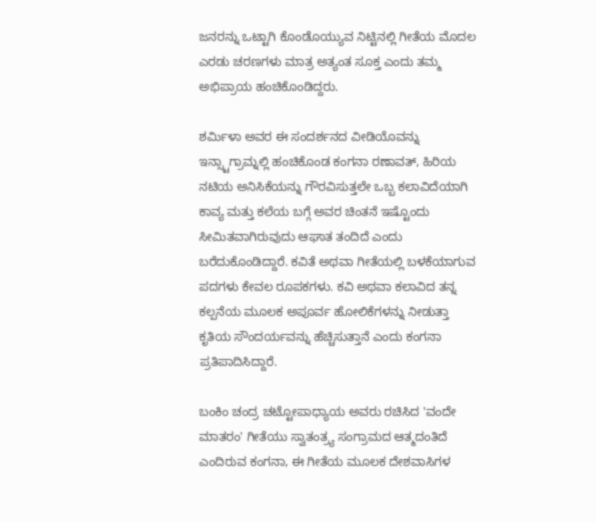ಜನರನ್ನು ಒಟ್ಟಾಗಿ ಕೊಂಡೊಯ್ಯುವ ನಿಟ್ಟಿನಲ್ಲಿ ಗೀತೆಯ ಮೊದಲ ಎರಡು ಚರಣಗಳು ಮಾತ್ರ ಅತ್ಯಂತ ಸೂಕ್ತ ಎಂದು ತಮ್ಮ ಅಭಿಪ್ರಾಯ ಹಂಚಿಕೊಂಡಿದ್ದರು.

ಶರ್ಮಿಳಾ ಅವರ ಈ ಸಂದರ್ಶನದ ವೀಡಿಯೊವನ್ನು ಇನ್ಸ್ಟಾಗ್ರಾಮ್ನಲ್ಲಿ ಹಂಚಿಕೊಂಡ ಕಂಗನಾ ರಣಾವತ್, ಹಿರಿಯ ನಟಿಯ ಅನಿಸಿಕೆಯನ್ನು ಗೌರವಿಸುತ್ತಲೇ ಒಬ್ಬ ಕಲಾವಿದೆಯಾಗಿ ಕಾವ್ಯ ಮತ್ತು ಕಲೆಯ ಬಗ್ಗೆ ಅವರ ಚಿಂತನೆ ಇಷ್ಟೊಂದು ಸೀಮಿತವಾಗಿರುವುದು ಆಘಾತ ತಂದಿದೆ ಎಂದು ಬರೆದುಕೊಂಡಿದ್ದಾರೆ. ಕವಿತೆ ಅಥವಾ ಗೀತೆಯಲ್ಲಿ ಬಳಕೆಯಾಗುವ ಪದಗಳು ಕೇವಲ ರೂಪಕಗಳು. ಕವಿ ಅಥವಾ ಕಲಾವಿದ ತನ್ನ ಕಲ್ಪನೆಯ ಮೂಲಕ ಅಪೂರ್ವ ಹೋಲಿಕೆಗಳನ್ನು ನೀಡುತ್ತಾ ಕೃತಿಯ ಸೌಂದರ್ಯವನ್ನು ಹೆಚ್ಚಿಸುತ್ತಾನೆ ಎಂದು ಕಂಗನಾ ಪ್ರತಿಪಾದಿಸಿದ್ದಾರೆ.

ಬಂಕಿಂ ಚಂದ್ರ ಚಟ್ಟೋಪಾಧ್ಯಾಯ ಅವರು ರಚಿಸಿದ 'ವಂದೇ ಮಾತರಂ' ಗೀತೆಯು ಸ್ವಾತಂತ್ರ್ಯ ಸಂಗ್ರಾಮದ ಆತ್ಮದಂತಿದೆ ಎಂದಿರುವ ಕಂಗನಾ, ಈ ಗೀತೆಯ ಮೂಲಕ ದೇಶವಾಸಿಗಳ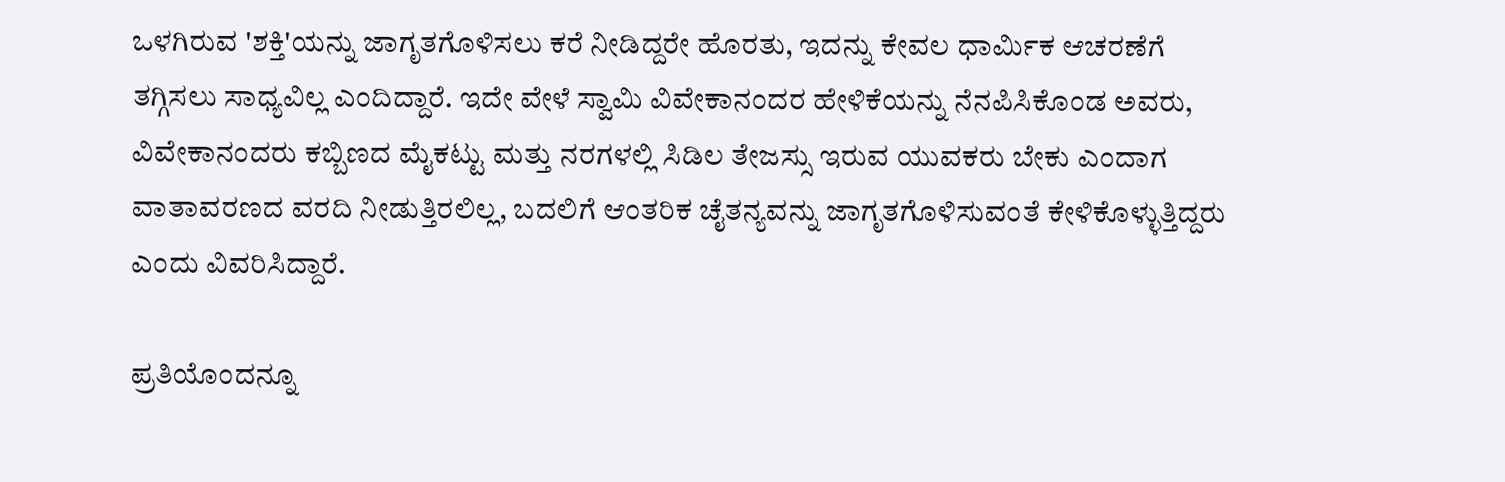ಒಳಗಿರುವ 'ಶಕ್ತಿ'ಯನ್ನು ಜಾಗೃತಗೊಳಿಸಲು ಕರೆ ನೀಡಿದ್ದರೇ ಹೊರತು, ಇದನ್ನು ಕೇವಲ ಧಾರ್ಮಿಕ ಆಚರಣೆಗೆ ತಗ್ಗಿಸಲು ಸಾಧ್ಯವಿಲ್ಲ ಎಂದಿದ್ದಾರೆ. ಇದೇ ವೇಳೆ ಸ್ವಾಮಿ ವಿವೇಕಾನಂದರ ಹೇಳಿಕೆಯನ್ನು ನೆನಪಿಸಿಕೊಂಡ ಅವರು, ವಿವೇಕಾನಂದರು ಕಬ್ಬಿಣದ ಮೈಕಟ್ಟು ಮತ್ತು ನರಗಳಲ್ಲಿ ಸಿಡಿಲ ತೇಜಸ್ಸು ಇರುವ ಯುವಕರು ಬೇಕು ಎಂದಾಗ ವಾತಾವರಣದ ವರದಿ ನೀಡುತ್ತಿರಲಿಲ್ಲ, ಬದಲಿಗೆ ಆಂತರಿಕ ಚೈತನ್ಯವನ್ನು ಜಾಗೃತಗೊಳಿಸುವಂತೆ ಕೇಳಿಕೊಳ್ಳುತ್ತಿದ್ದರು ಎಂದು ವಿವರಿಸಿದ್ದಾರೆ.

ಪ್ರತಿಯೊಂದನ್ನೂ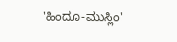'ಹಿಂದೂ-ಮುಸ್ಲಿಂ'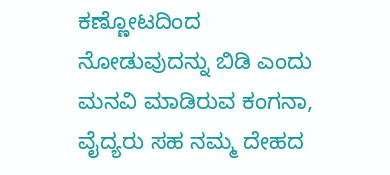ಕಣ್ಣೋಟದಿಂದ ನೋಡುವುದನ್ನು ಬಿಡಿ ಎಂದು ಮನವಿ ಮಾಡಿರುವ ಕಂಗನಾ, ವೈದ್ಯರು ಸಹ ನಮ್ಮ ದೇಹದ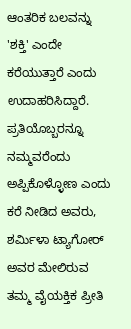ಆಂತರಿಕ ಬಲವನ್ನು 'ಶಕ್ತಿ' ಎಂದೇ ಕರೆಯುತ್ತಾರೆ ಎಂದು ಉದಾಹರಿಸಿದ್ದಾರೆ. ಪ್ರತಿಯೊಬ್ಬರನ್ನೂ ನಮ್ಮವರೆಂದು ಅಪ್ಪಿಕೊಳ್ಳೋಣ ಎಂದು ಕರೆ ನೀಡಿದ ಅವರು, ಶರ್ಮಿಳಾ ಟ್ಯಾಗೋರ್ ಅವರ ಮೇಲಿರುವ ತಮ್ಮ ವೈಯಕ್ತಿಕ ಪ್ರೀತಿ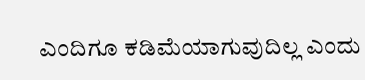ಎಂದಿಗೂ ಕಡಿಮೆಯಾಗುವುದಿಲ್ಲ ಎಂದು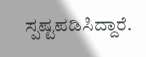ಸ್ಪಷ್ಟಪಡಿಸಿದ್ದಾರೆ.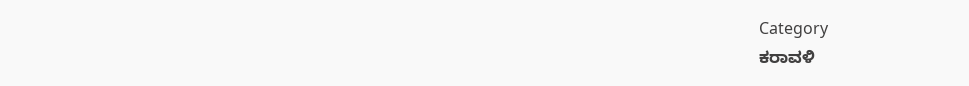Category
ಕರಾವಳಿ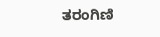ತರಂಗಿಣಿ